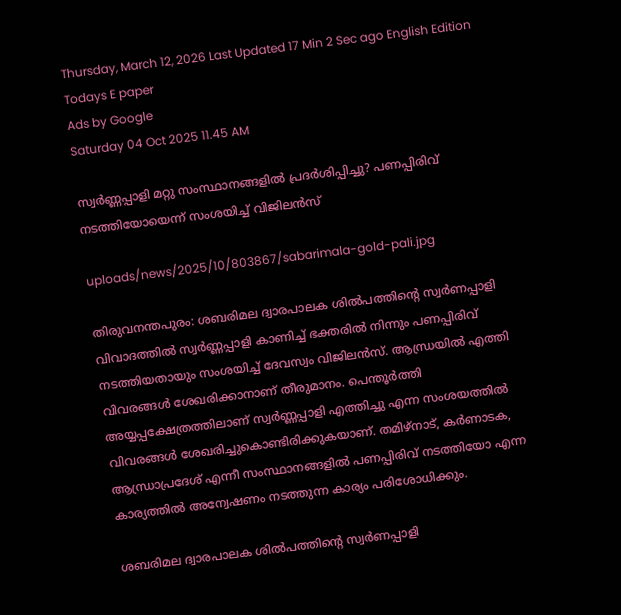Thursday, March 12, 2026 Last Updated 17 Min 2 Sec ago English Edition
Todays E paper
Ads by Google
Saturday 04 Oct 2025 11.45 AM

സ്വര്‍ണ്ണപ്പാളി മറ്റു സംസ്ഥാനങ്ങളില്‍ പ്രദര്‍ശിപ്പിച്ചു? പണപ്പിരിവ് നടത്തിയോയെന്ന് സംശയിച്ച് വിജിലന്‍സ്

uploads/news/2025/10/803867/sabarimala-gold-pali.jpg

തിരുവനന്തപുരം: ശബരിമല ദ്വാരപാലക ശില്‍പത്തിന്റെ സ്വര്‍ണപ്പാളി വിവാദത്തില്‍ സ്വര്‍ണ്ണപ്പാളി കാണിച്ച് ഭക്തരില്‍ നിന്നും പണപ്പിരിവ് നടത്തിയതായും സംശയിച്ച് ദേവസ്വം വിജിലന്‍സ്. ആന്ധ്രയില്‍ എത്തി വിവരങ്ങള്‍ ശേഖരിക്കാനാണ് തീരുമാനം. പെന്തൂര്‍ത്തി അയ്യപ്പക്ഷേത്രത്തിലാണ് സ്വര്‍ണ്ണപ്പാളി എത്തിച്ചു എന്ന സംശയത്തില്‍ വിവരങ്ങള്‍ ശേഖരിച്ചുകൊണ്ടിരിക്കുകയാണ്. തമിഴ്‌നാട്, കര്‍ണാടക, ആന്ധ്രാപ്രദേശ് എന്നീ സംസ്ഥാനങ്ങളില്‍ പണപ്പിരിവ് നടത്തിയോ എന്ന കാര്യത്തില്‍ അന്വേഷണം നടത്തുന്ന കാര്യം പരിശോധിക്കും.

ശബരിമല ദ്വാരപാലക ശില്‍പത്തിന്റെ സ്വര്‍ണപ്പാളി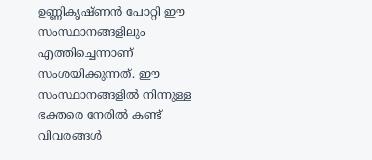ഉണ്ണികൃഷ്ണന്‍ പോറ്റി ഈ സംസ്ഥാനങ്ങളിലും എത്തിച്ചെന്നാണ് സംശയിക്കുന്നത്. ഈ സംസ്ഥാനങ്ങളില്‍ നിന്നുള്ള ഭക്തരെ നേരില്‍ കണ്ട് വിവരങ്ങള്‍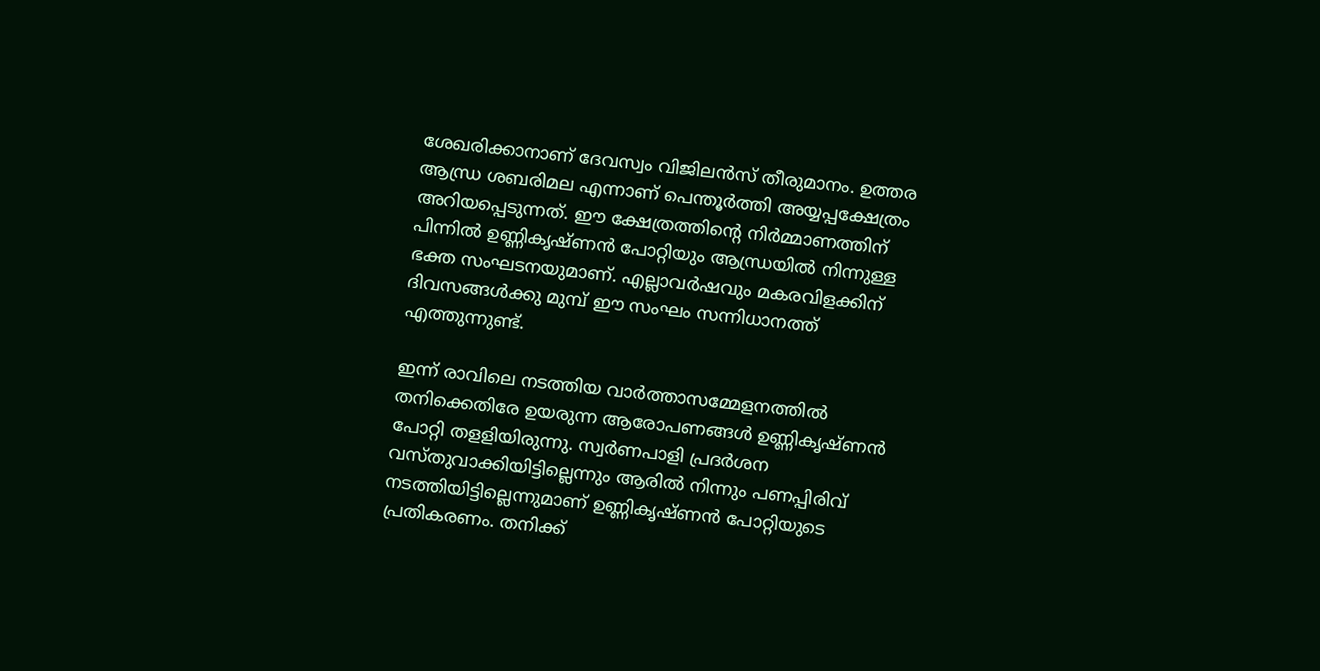ശേഖരിക്കാനാണ് ദേവസ്വം വിജിലന്‍സ് തീരുമാനം. ഉത്തര ആന്ധ്ര ശബരിമല എന്നാണ് പെന്തൂര്‍ത്തി അയ്യപ്പക്ഷേത്രം അറിയപ്പെടുന്നത്. ഈ ക്ഷേത്രത്തിന്റെ നിര്‍മ്മാണത്തിന് പിന്നില്‍ ഉണ്ണികൃഷ്ണന്‍ പോറ്റിയും ആന്ധ്രയില്‍ നിന്നുള്ള ഭക്ത സംഘടനയുമാണ്. എല്ലാവര്‍ഷവും മകരവിളക്കിന് ദിവസങ്ങള്‍ക്കു മുമ്പ് ഈ സംഘം സന്നിധാനത്ത് എത്തുന്നുണ്ട്.

ഇന്ന് രാവിലെ നടത്തിയ വാര്‍ത്താസമ്മേളനത്തില്‍ തനിക്കെതിരേ ഉയരുന്ന ആരോപണങ്ങള്‍ ഉണ്ണികൃഷ്ണന്‍ പോറ്റി തളളിയിരുന്നു. സ്വര്‍ണപാളി പ്രദര്‍ശന വസ്തുവാക്കിയിട്ടില്ലെന്നും ആരില്‍ നിന്നും പണപ്പിരിവ് നടത്തിയിട്ടില്ലെന്നുമാണ് ഉണ്ണികൃഷ്ണന്‍ പോറ്റിയുടെ പ്രതികരണം. തനിക്ക്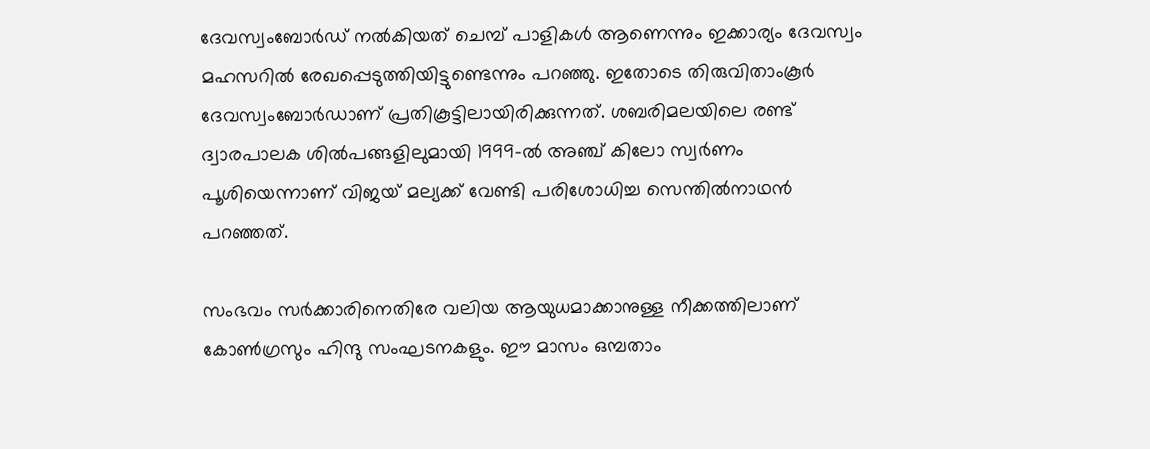ദേവസ്വംബോര്‍ഡ് നല്‍കിയത് ചെമ്പ് പാളികള്‍ ആണെന്നും ഇക്കാര്യം ദേവസ്വം മഹസറില്‍ രേഖപ്പെടുത്തിയിട്ടുണ്ടെന്നും പറഞ്ഞു. ഇതോടെ തിരുവിതാംകൂര്‍ ദേവസ്വംബോര്‍ഡാണ് പ്രതികൂട്ടിലായിരിക്കുന്നത്. ശബരിമലയിലെ രണ്ട് ദ്വാരപാലക ശില്‍പങ്ങളിലുമായി 1999-ല്‍ അഞ്ച് കിലോ സ്വര്‍ണം പൂശിയെന്നാണ് വിജയ് മല്യക്ക് വേണ്ടി പരിശോധിച്ച സെന്തില്‍നാഥന്‍ പറഞ്ഞത്.

സംഭവം സര്‍ക്കാരിനെതിരേ വലിയ ആയുധമാക്കാനുള്ള നീക്കത്തിലാണ് കോണ്‍ഗ്രസും ഹിന്ദു സംഘടനകളും. ഈ മാസം ഒമ്പതാം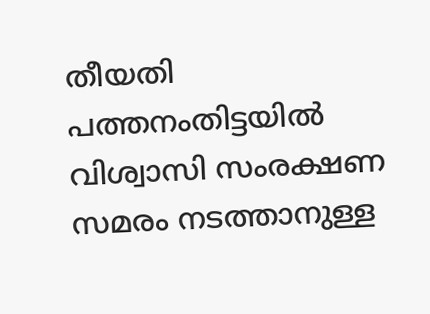തീയതി പത്തനംതിട്ടയില്‍ വിശ്വാസി സംരക്ഷണ സമരം നടത്താനുള്ള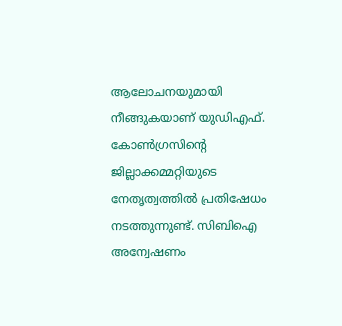ആലോചനയുമായി നീങ്ങുകയാണ് യുഡിഎഫ്. കോണ്‍ഗ്രസിന്റെ ജില്ലാക്കമ്മറ്റിയുടെ നേതൃത്വത്തില്‍ പ്രതിഷേധം നടത്തുന്നുണ്ട്. സിബിഐ അന്വേഷണം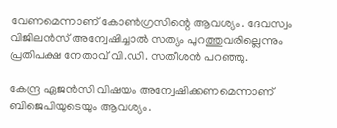വേണമെന്നാണ് കോണ്‍ഗ്രസിന്റെ ആവശ്യം. ദേവസ്വം വിജിലന്‍സ് അന്വേഷിച്ചാല്‍ സത്യം പുറത്തുവരില്ലെന്നും പ്രതിപക്ഷ നേതാവ് വി.ഡി. സതീശന്‍ പറഞ്ഞു.

കേന്ദ്ര ഏജന്‍സി വിഷയം അന്വേഷിക്കണമെന്നാണ് ബിജെപിയുടെയും ആവശ്യം.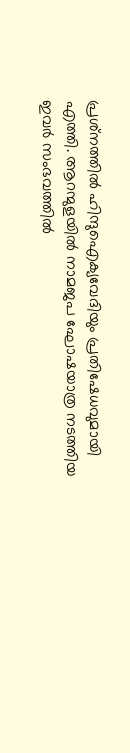പ്രശ്‌നത്തില്‍ ഹിന്ദുഐക്യവേദിയും പ്രതിഷേധവുമായി എത്തി. ആറന്മുളയില്‍ നാമജപ ഘോഷയാത്ര നടത്തിയ ഇവര്‍ സംഭവത്തില്‍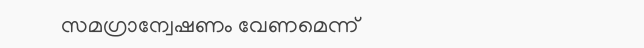സമഗ്രാന്വേഷണം വേണമെന്ന്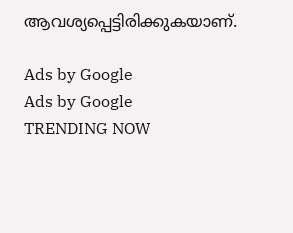ആവശ്യപ്പെട്ടിരിക്കുകയാണ്.

Ads by Google
Ads by Google
TRENDING NOW